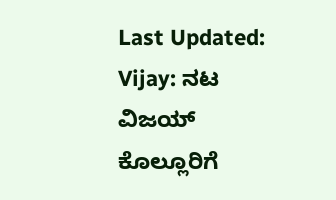Last Updated:
Vijay: ನಟ ವಿಜಯ್ ಕೊಲ್ಲೂರಿಗೆ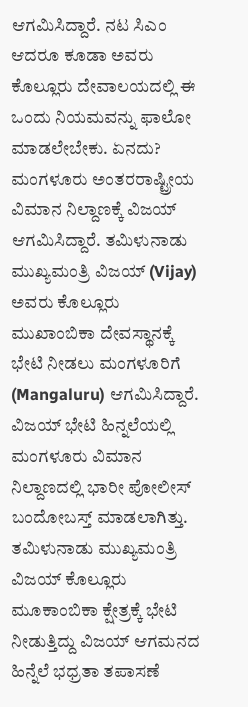ಆಗಮಿಸಿದ್ದಾರೆ. ನಟ ಸಿಎಂ ಆದರೂ ಕೂಡಾ ಅವರು ಕೊಲ್ಲೂರು ದೇವಾಲಯದಲ್ಲಿ ಈ ಒಂದು ನಿಯಮವನ್ನು ಫಾಲೋ ಮಾಡಲೇಬೇಕು. ಏನದು?
ಮಂಗಳೂರು ಅಂತರರಾಷ್ಟ್ರೀಯ ವಿಮಾನ ನಿಲ್ದಾಣಕ್ಕೆ ವಿಜಯ್ ಆಗಮಿಸಿದ್ದಾರೆ. ತಮಿಳುನಾಡು ಮುಖ್ಯಮಂತ್ರಿ ವಿಜಯ್ (Vijay) ಅವರು ಕೊಲ್ಲೂರು ಮುಖಾಂಬಿಕಾ ದೇವಸ್ಥಾನಕ್ಕೆ ಭೇಟಿ ನೀಡಲು ಮಂಗಳೂರಿಗೆ (Mangaluru) ಆಗಮಿಸಿದ್ದಾರೆ. ವಿಜಯ್ ಭೇಟಿ ಹಿನ್ನಲೆಯಲ್ಲಿ ಮಂಗಳೂರು ವಿಮಾನ ನಿಲ್ದಾಣದಲ್ಲಿ ಭಾರೀ ಪೋಲೀಸ್ ಬಂದೋಬಸ್ತ್ ಮಾಡಲಾಗಿತ್ತು.
ತಮಿಳುನಾಡು ಮುಖ್ಯಮಂತ್ರಿ ವಿಜಯ್ ಕೊಲ್ಲೂರು ಮೂಕಾಂಬಿಕಾ ಕ್ಷೇತ್ರಕ್ಕೆ ಭೇಟಿ ನೀಡುತ್ತಿದ್ದು ವಿಜಯ್ ಆಗಮನದ ಹಿನ್ನೆಲೆ ಭಧ್ರತಾ ತಪಾಸಣೆ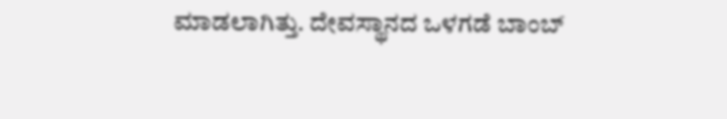ಮಾಡಲಾಗಿತ್ತು. ದೇವಸ್ಥಾನದ ಒಳಗಡೆ ಬಾಂಬ್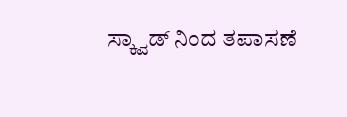ಸ್ಕ್ವಾಡ್ ನಿಂದ ತಪಾಸಣೆ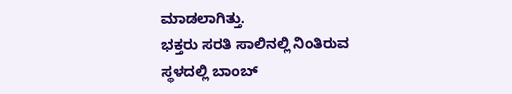ಮಾಡಲಾಗಿತ್ತು.
ಭಕ್ತರು ಸರತಿ ಸಾಲಿನಲ್ಲಿ ನಿಂತಿರುವ ಸ್ಥಳದಲ್ಲಿ ಬಾಂಬ್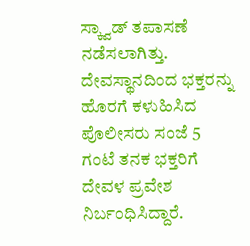ಸ್ಕ್ವಾಡ್ ತಪಾಸಣೆ ನಡೆಸಲಾಗಿತ್ತು. ದೇವಸ್ಥಾನದಿಂದ ಭಕ್ತರನ್ನು ಹೊರಗೆ ಕಳುಹಿಸಿದ ಪೊಲೀಸರು ಸಂಜೆ 5 ಗಂಟೆ ತನಕ ಭಕ್ತರಿಗೆ ದೇವಳ ಪ್ರವೇಶ ನಿರ್ಬಂಧಿಸಿದ್ದಾರೆ.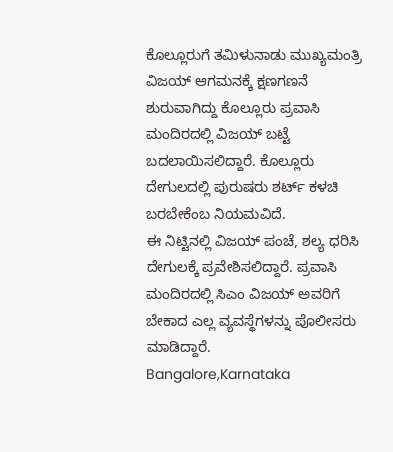ಕೊಲ್ಲೂರುಗೆ ತಮಿಳುನಾಡು ಮುಖ್ಯಮಂತ್ರಿ ವಿಜಯ್ ಆಗಮನಕ್ಕೆ ಕ್ಷಣಗಣನೆ ಶುರುವಾಗಿದ್ದು ಕೊಲ್ಲೂರು ಪ್ರವಾಸಿ ಮಂದಿರದಲ್ಲಿ ವಿಜಯ್ ಬಟ್ಟೆ ಬದಲಾಯಿಸಲಿದ್ದಾರೆ. ಕೊಲ್ಲೂರು ದೇಗುಲದಲ್ಲಿ ಪುರುಷರು ಶರ್ಟ್ ಕಳಚಿ ಬರಬೇಕೆಂಬ ನಿಯಮವಿದೆ.
ಈ ನಿಟ್ಟಿನಲ್ಲಿ ವಿಜಯ್ ಪಂಚೆ, ಶಲ್ಯ ಧರಿಸಿ ದೇಗುಲಕ್ಕೆ ಪ್ರವೇಶಿಸಲಿದ್ದಾರೆ. ಪ್ರವಾಸಿ ಮಂದಿರದಲ್ಲಿ ಸಿಎಂ ವಿಜಯ್ ಅವರಿಗೆ ಬೇಕಾದ ಎಲ್ಲ ವ್ಯವಸ್ಥೆಗಳನ್ನು ಪೊಲೀಸರು ಮಾಡಿದ್ದಾರೆ.
Bangalore,Karnataka